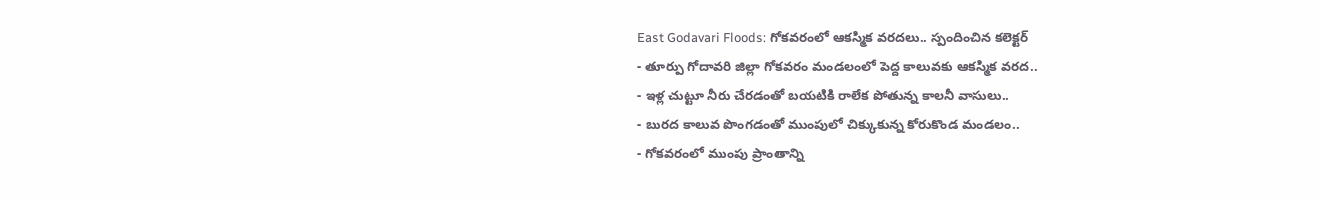East Godavari Floods: గోకవరంలో ఆకస్మిక వరదలు.. స్పందించిన కలెక్టర్
- తూర్పు గోదావరి జిల్లా గోకవరం మండలంలో పెద్ద కాలువకు ఆకస్మిక వరద..
- ఇళ్ల చుట్టూ నీరు చేరడంతో బయటికి రాలేక పోతున్న కాలనీ వాసులు..
- బురద కాలువ పొంగడంతో ముంపులో చిక్కుకున్న కోరుకొండ మండలం..
- గోకవరంలో ముంపు ప్రాంతాన్ని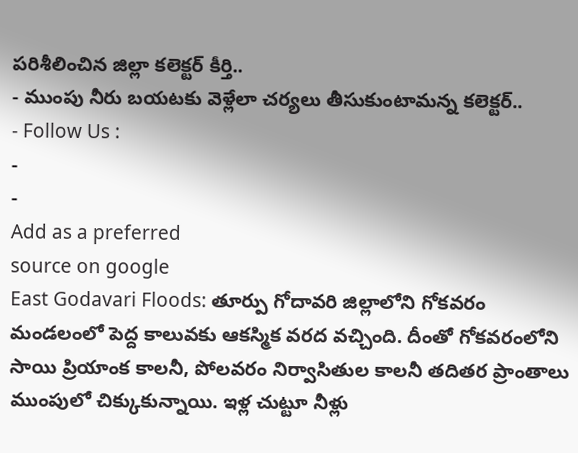పరిశీలించిన జిల్లా కలెక్టర్ కీర్తి..
- ముంపు నీరు బయటకు వెళ్లేలా చర్యలు తీసుకుంటామన్న కలెక్టర్..
- Follow Us :
-
-
Add as a preferred
source on google
East Godavari Floods: తూర్పు గోదావరి జిల్లాలోని గోకవరం మండలంలో పెద్ద కాలువకు ఆకస్మిక వరద వచ్చింది. దీంతో గోకవరంలోని సాయి ప్రియాంక కాలనీ, పోలవరం నిర్వాసితుల కాలనీ తదితర ప్రాంతాలు ముంపులో చిక్కుకున్నాయి. ఇళ్ల చుట్టూ నీళ్లు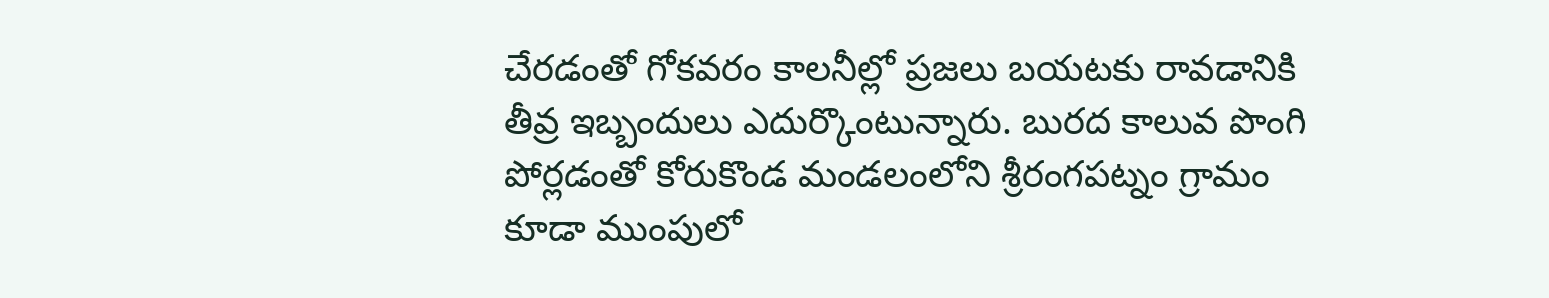చేరడంతో గోకవరం కాలనీల్లో ప్రజలు బయటకు రావడానికి తీవ్ర ఇబ్బందులు ఎదుర్కొంటున్నారు. బురద కాలువ పొంగి పోర్లడంతో కోరుకొండ మండలంలోని శ్రీరంగపట్నం గ్రామం కూడా ముంపులో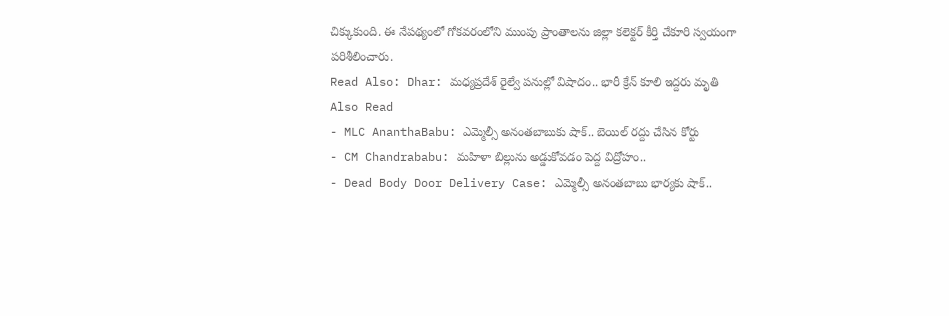చిక్కుకుంది. ఈ నేపథ్యంలో గోకవరంలోని ముంపు ప్రాంతాలను జిల్లా కలెక్టర్ కీర్తి చేకూరి స్వయంగా పరిశీలించారు.
Read Also: Dhar: మధ్యప్రదేశ్ రైల్వే పనుల్లో విషాదం.. భారీ క్రేన్ కూలి ఇద్దరు మృతి
Also Read
- MLC AnanthaBabu: ఎమ్మెల్సీ అనంతబాబుకు షాక్.. బెయిల్ రద్దు చేసిన కోర్టు
- CM Chandrababu: మహిళా బిల్లును అడ్డుకోవడం పెద్ద విద్రోహం..
- Dead Body Door Delivery Case: ఎమ్మెల్సీ అనంతబాబు భార్యకు షాక్..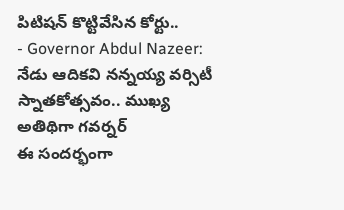పిటిషన్ కొట్టివేసిన కోర్టు..
- Governor Abdul Nazeer: నేడు ఆదికవి నన్నయ్య వర్సిటీ స్నాతకోత్సవం.. ముఖ్య అతిథిగా గవర్నర్
ఈ సందర్భంగా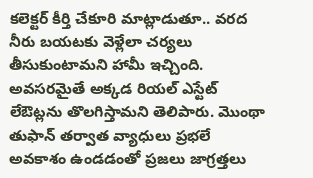కలెక్టర్ కీర్తి చేకూరి మాట్లాడుతూ.. వరద నీరు బయటకు వెళ్లేలా చర్యలు తీసుకుంటామని హామీ ఇచ్చింది. అవసరమైతే అక్కడ రియల్ ఎస్టేట్ లేఔట్లను తొలగిస్తామని తెలిపారు. మొంథా తుఫాన్ తర్వాత వ్యాధులు ప్రభలే అవకాశం ఉండడంతో ప్రజలు జాగ్రత్తలు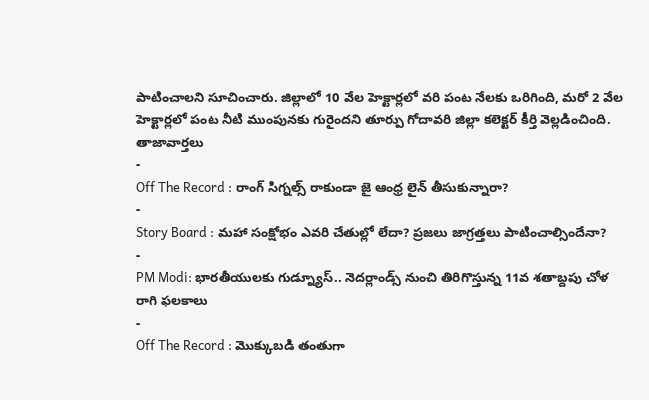పాటించాలని సూచించారు. జిల్లాలో 10 వేల హెక్టార్లలో వరి పంట నేలకు ఒరిగింది, మరో 2 వేల హెక్టార్లలో పంట నీటి ముంపునకు గురైందని తూర్పు గోదావరి జిల్లా కలెక్టర్ కీర్తి వెల్లడించింది.
తాజావార్తలు
-
Off The Record : రాంగ్ సిగ్నల్స్ రాకుండా జై ఆంధ్ర లైన్ తీసుకున్నారా?
-
Story Board : మహా సంక్షోభం ఎవరి చేతుల్లో లేదా? ప్రజలు జాగ్రత్తలు పాటించాల్సిందేనా?
-
PM Modi: భారతీయులకు గుడ్న్యూస్.. నెదర్లాండ్స్ నుంచి తిరిగొస్తున్న 11వ శతాబ్దపు చోళ రాగి ఫలకాలు
-
Off The Record : మొక్కుబడి తంతుగా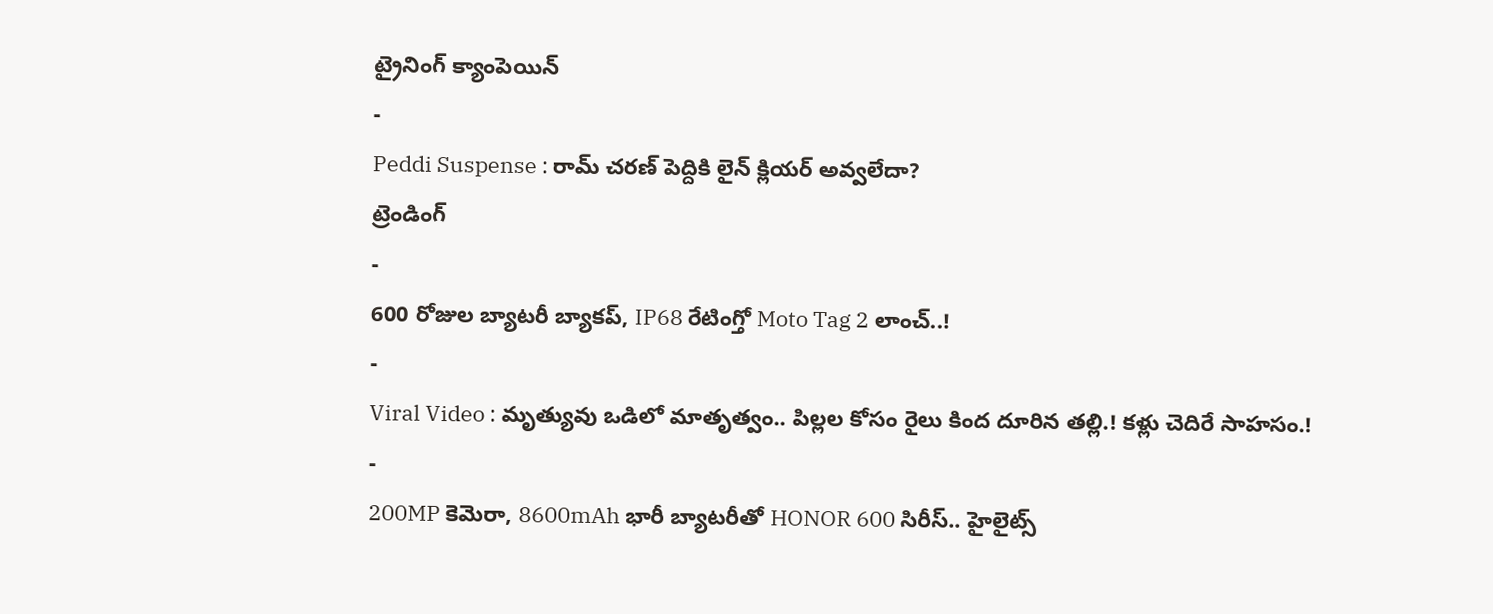ట్రైనింగ్ క్యాంపెయిన్
-
Peddi Suspense : రామ్ చరణ్ పెద్దికి లైన్ క్లియర్ అవ్వలేదా?
ట్రెండింగ్
-
600 రోజుల బ్యాటరీ బ్యాకప్, IP68 రేటింగ్తో Moto Tag 2 లాంచ్..!
-
Viral Video : మృత్యువు ఒడిలో మాతృత్వం.. పిల్లల కోసం రైలు కింద దూరిన తల్లి.! కళ్లు చెదిరే సాహసం.!
-
200MP కెమెరా, 8600mAh భారీ బ్యాటరీతో HONOR 600 సిరీస్.. హైలైట్స్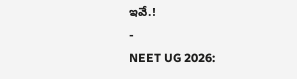ఇవే.!
-
NEET UG 2026: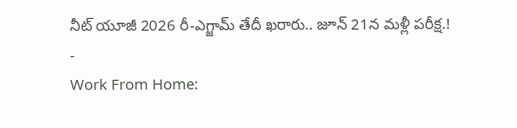నీట్ యూజీ 2026 రీ-ఎగ్జామ్ తేదీ ఖరారు.. జూన్ 21న మళ్లీ పరీక్ష.!
-
Work From Home: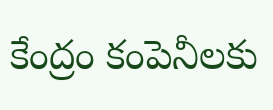కేంద్రం కంపెనీలకు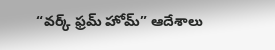“వర్క్ ఫ్రమ్ హోమ్” ఆదేశాలు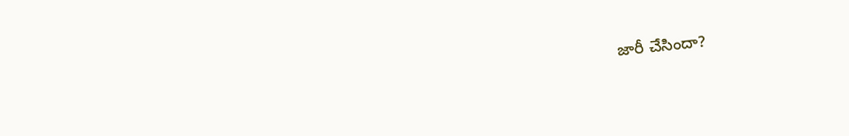జారీ చేసిందా?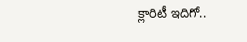క్లారిటీ ఇదిగో..